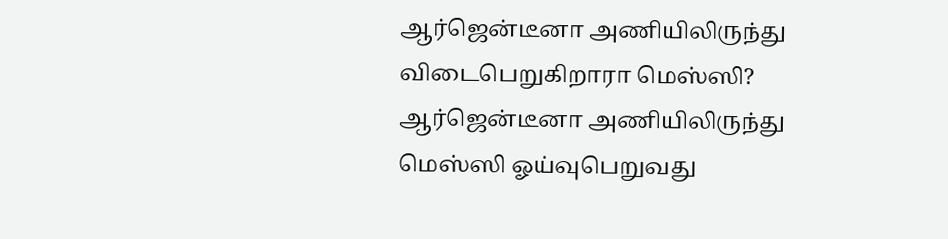ஆர்ஜென்டீனா அணியிலிருந்து விடைபெறுகிறாரா மெஸ்ஸி?
ஆர்ஜென்டீனா அணியிலிருந்து மெஸ்ஸி ஓய்வுபெறுவது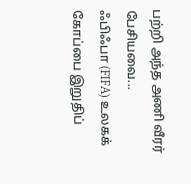பற்றி அந்த அணி வீரர் பேசியவை...
ஃபிஃபா (FIFA) உலகக் கோப்பை இறுதிப்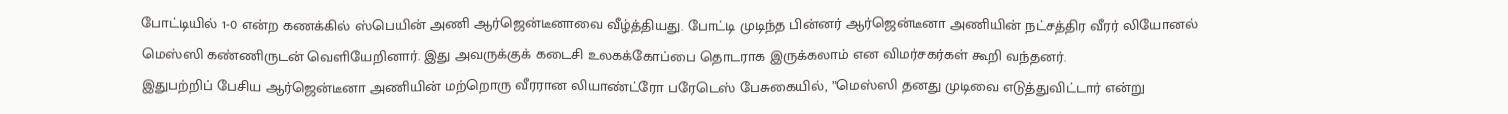போட்டியில் 1-0 என்ற கணக்கில் ஸ்பெயின் அணி ஆர்ஜென்டீனாவை வீழ்த்தியது. போட்டி முடிந்த பின்னர் ஆர்ஜென்டீனா அணியின் நட்சத்திர வீரர் லியோனல் மெஸ்ஸி கண்ணிருடன் வெளியேறினார். இது அவருக்குக் கடைசி உலகக்கோப்பை தொடராக இருக்கலாம் என விமர்சகர்கள் கூறி வந்தனர்.
இதுபற்றிப் பேசிய ஆர்ஜென்டீனா அணியின் மற்றொரு வீரரான லியாண்ட்ரோ பரேடெஸ் பேசுகையில், ”மெஸ்ஸி தனது முடிவை எடுத்துவிட்டார் என்று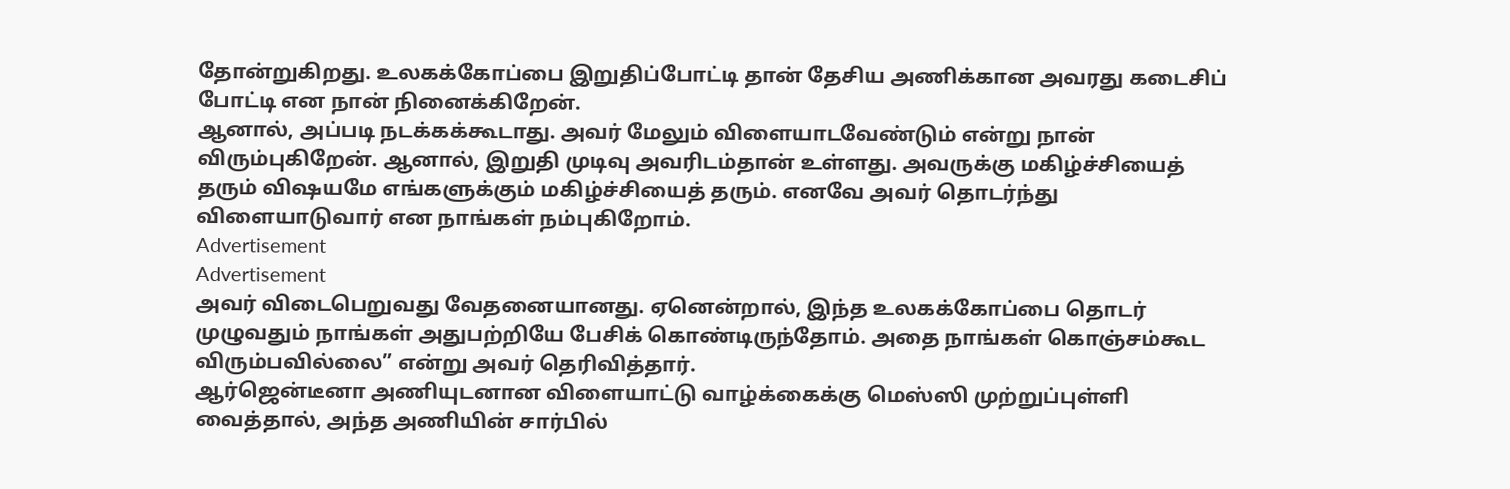தோன்றுகிறது. உலகக்கோப்பை இறுதிப்போட்டி தான் தேசிய அணிக்கான அவரது கடைசிப் போட்டி என நான் நினைக்கிறேன்.
ஆனால், அப்படி நடக்கக்கூடாது. அவர் மேலும் விளையாடவேண்டும் என்று நான் விரும்புகிறேன். ஆனால், இறுதி முடிவு அவரிடம்தான் உள்ளது. அவருக்கு மகிழ்ச்சியைத் தரும் விஷயமே எங்களுக்கும் மகிழ்ச்சியைத் தரும். எனவே அவர் தொடர்ந்து விளையாடுவார் என நாங்கள் நம்புகிறோம்.
Advertisement
Advertisement
அவர் விடைபெறுவது வேதனையானது. ஏனென்றால், இந்த உலகக்கோப்பை தொடர் முழுவதும் நாங்கள் அதுபற்றியே பேசிக் கொண்டிருந்தோம். அதை நாங்கள் கொஞ்சம்கூட விரும்பவில்லை” என்று அவர் தெரிவித்தார்.
ஆர்ஜென்டீனா அணியுடனான விளையாட்டு வாழ்க்கைக்கு மெஸ்ஸி முற்றுப்புள்ளி வைத்தால், அந்த அணியின் சார்பில்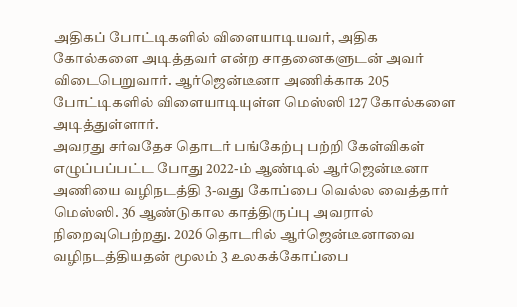அதிகப் போட்டிகளில் விளையாடியவர், அதிக கோல்களை அடித்தவர் என்ற சாதனைகளுடன் அவர் விடைபெறுவார். ஆர்ஜென்டீனா அணிக்காக 205 போட்டிகளில் விளையாடியுள்ள மெஸ்ஸி 127 கோல்களை அடித்துள்ளார்.
அவரது சர்வதேச தொடர் பங்கேற்பு பற்றி கேள்விகள் எழுப்பப்பட்ட போது 2022-ம் ஆண்டில் ஆர்ஜென்டீனா அணியை வழிநடத்தி 3-வது கோப்பை வெல்ல வைத்தார் மெஸ்ஸி. 36 ஆண்டுகால காத்திருப்பு அவரால் நிறைவுபெற்றது. 2026 தொடரில் ஆர்ஜென்டீனாவை வழிநடத்தியதன் மூலம் 3 உலகக்கோப்பை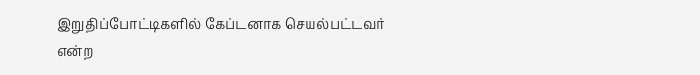இறுதிப்போட்டிகளில் கேப்டனாக செயல்பட்டவர் என்ற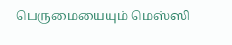பெருமையையும் மெஸ்ஸி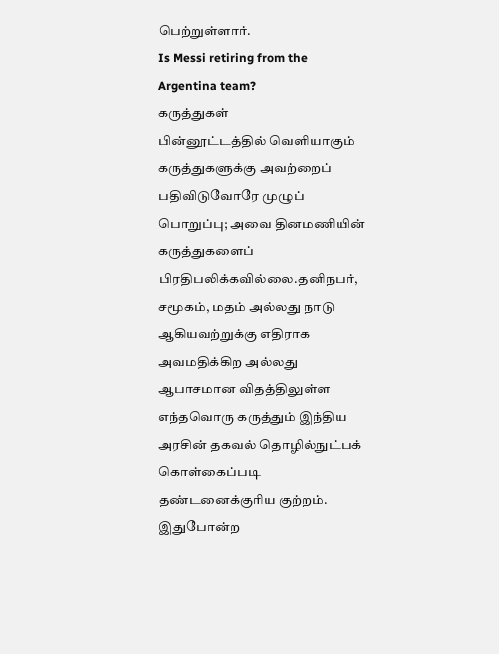பெற்றுள்ளார்.
Is Messi retiring from the Argentina team?
கருத்துகள்
பின்னூட்டத்தில் வெளியாகும் கருத்துகளுக்கு அவற்றைப் பதிவிடுவோரே முழுப் பொறுப்பு; அவை தினமணியின் கருத்துகளைப் பிரதிபலிக்கவில்லை.தனிநபர், சமூகம், மதம் அல்லது நாடு ஆகியவற்றுக்கு எதிராக அவமதிக்கிற அல்லது ஆபாசமான விதத்திலுள்ள எந்தவொரு கருத்தும் இந்திய அரசின் தகவல் தொழில்நுட்பக் கொள்கைப்படி தண்டனைக்குரிய குற்றம். இதுபோன்ற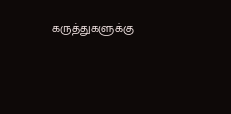கருத்துகளுக்கு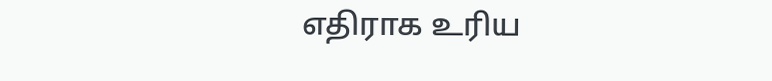எதிராக உரிய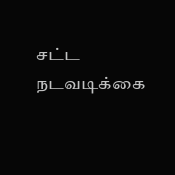சட்ட நடவடிக்கை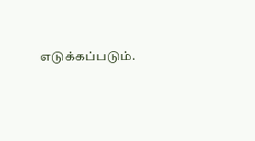எடுக்கப்படும்.